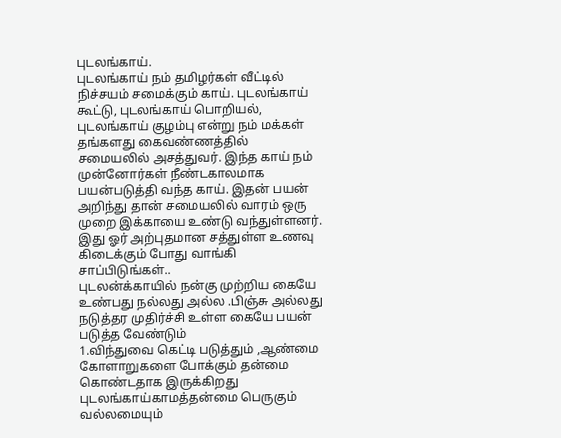புடலங்காய்.
புடலங்காய் நம் தமிழர்கள் வீட்டில் நிச்சயம் சமைக்கும் காய். புடலங்காய் கூட்டு, புடலங்காய் பொறியல், புடலங்காய் குழம்பு என்று நம் மக்கள் தங்களது கைவண்ணத்தில் சமையலில் அசத்துவர். இந்த காய் நம் முன்னோர்கள் நீண்டகாலமாக பயன்படுத்தி வந்த காய். இதன் பயன் அறிந்து தான் சமையலில் வாரம் ஒரு முறை இக்காயை உண்டு வந்துள்ளனர். இது ஓர் அற்புதமான சத்துள்ள உணவு கிடைக்கும் போது வாங்கி சாப்பிடுங்கள்..
புடலன்க்காயில் நன்கு முற்றிய கையே உண்பது நல்லது அல்ல .பிஞ்சு அல்லது நடுத்தர முதிர்ச்சி உள்ள கையே பயன் படுத்த வேண்டும்
1.விந்துவை கெட்டி படுத்தும் ,ஆண்மை கோளாறுகளை போக்கும் தன்மை கொண்டதாக இருக்கிறது புடலங்காய்காமத்தன்மை பெருகும் வல்லமையும்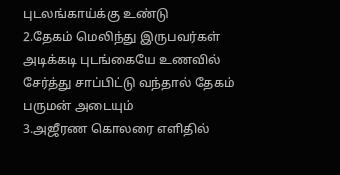புடலங்காய்க்கு உண்டு
2.தேகம் மெலிந்து இருபவர்கள் அடிக்கடி புடங்கையே உணவில் சேர்த்து சாப்பிட்டு வந்தால் தேகம் பருமன் அடையும்
3.அஜீரண கொலரை எளிதில்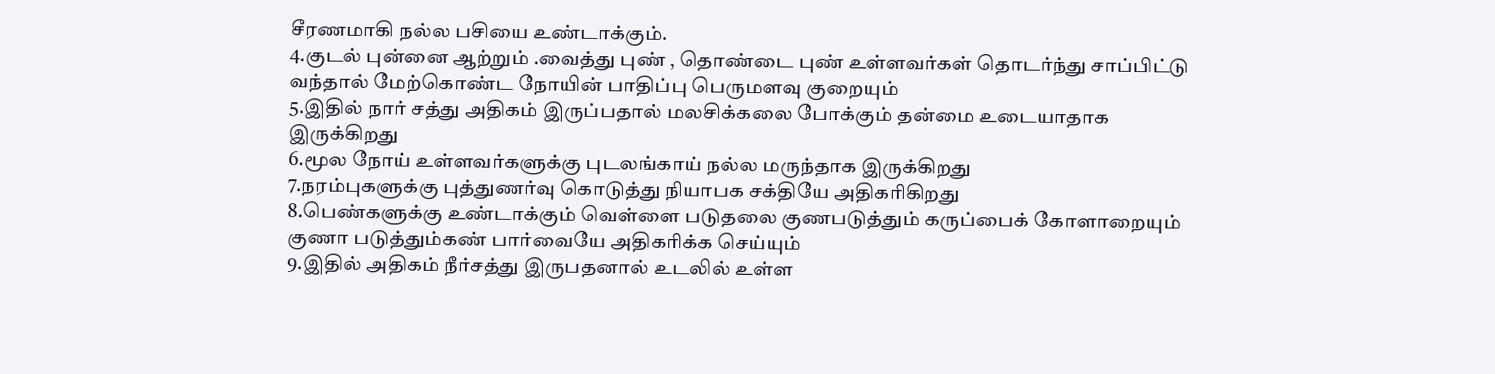சீரணமாகி நல்ல பசியை உண்டாக்கும்.
4.குடல் புன்னை ஆற்றும் .வைத்து புண் , தொண்டை புண் உள்ளவர்கள் தொடர்ந்து சாப்பிட்டு வந்தால் மேற்கொண்ட நோயின் பாதிப்பு பெருமளவு குறையும்
5.இதில் நார் சத்து அதிகம் இருப்பதால் மலசிக்கலை போக்கும் தன்மை உடையாதாக இருக்கிறது
6.மூல நோய் உள்ளவர்களுக்கு புடலங்காய் நல்ல மருந்தாக இருக்கிறது
7.நரம்புகளுக்கு புத்துணர்வு கொடுத்து நியாபக சக்தியே அதிகரிகிறது
8.பெண்களுக்கு உண்டாக்கும் வெள்ளை படுதலை குணபடுத்தும் கருப்பைக் கோளாறையும் குணா படுத்தும்கண் பார்வையே அதிகரிக்க செய்யும்
9.இதில் அதிகம் நீர்சத்து இருபதனால் உடலில் உள்ள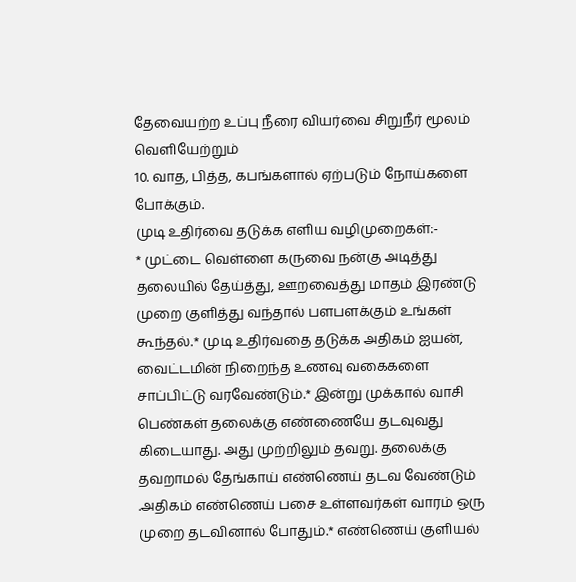தேவையற்ற உப்பு நீரை வியர்வை சிறுநீர் மூலம் வெளியேற்றும்
10. வாத, பித்த, கபங்களால் ஏற்படும் நோய்களை போக்கும்.
முடி உதிர்வை தடுக்க எளிய வழிமுறைகள்:-
* முட்டை வெள்ளை கருவை நன்கு அடித்து தலையில் தேய்த்து, ஊறவைத்து மாதம் இரண்டு முறை குளித்து வந்தால் பளபளக்கும் உங்கள் கூந்தல்.* முடி உதிர்வதை தடுக்க அதிகம் ஐயன், வைட்டமின் நிறைந்த உணவு வகைகளை சாப்பிட்டு வரவேண்டும்.* இன்று முக்கால் வாசி பெண்கள் தலைக்கு எண்ணையே தடவுவது கிடையாது. அது முற்றிலும் தவறு. தலைக்கு தவறாமல் தேங்காய் எண்ணெய் தடவ வேண்டும் .அதிகம் எண்ணெய் பசை உள்ளவர்கள் வாரம் ஒரு முறை தடவினால் போதும்.* எண்ணெய் குளியல்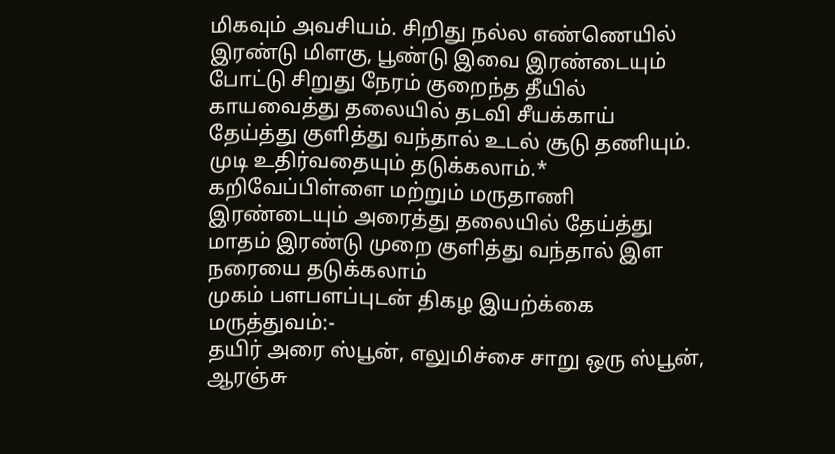மிகவும் அவசியம். சிறிது நல்ல எண்ணெயில் இரண்டு மிளகு, பூண்டு இவை இரண்டையும் போட்டு சிறுது நேரம் குறைந்த தீயில் காயவைத்து தலையில் தடவி சீயக்காய் தேய்த்து குளித்து வந்தால் உடல் சூடு தணியும். முடி உதிர்வதையும் தடுக்கலாம்.* கறிவேப்பிள்ளை மற்றும் மருதாணி இரண்டையும் அரைத்து தலையில் தேய்த்து மாதம் இரண்டு முறை குளித்து வந்தால் இள நரையை தடுக்கலாம்
முகம் பளபளப்புடன் திகழ இயற்க்கை மருத்துவம்:-
தயிர் அரை ஸ்பூன், எலுமிச்சை சாறு ஒரு ஸ்பூன், ஆரஞ்சு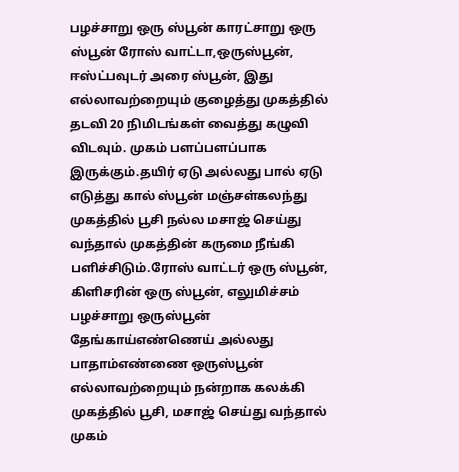பழச்சாறு ஒரு ஸ்பூன் காரட்சாறு ஒரு ஸ்பூன் ரோஸ் வாட்டா,ஒருஸ்பூன், ஈஸ்ட்பவுடர் அரை ஸ்பூன், இது எல்லாவற்றையும் குழைத்து முகத்தில் தடவி 20 நிமிடங்கள் வைத்து கழுவி விடவும். முகம் பளப்பளப்பாக இருக்கும்.தயிர் ஏடு அல்லது பால் ஏடு எடுத்து கால் ஸ்பூன் மஞ்சள்கலந்து முகத்தில் பூசி நல்ல மசாஜ் செய்து வந்தால் முகத்தின் கருமை நீங்கி பளிச்சிடும்.ரோஸ் வாட்டர் ஒரு ஸ்பூன், கிளிசரின் ஒரு ஸ்பூன், எலுமிச்சம் பழச்சாறு ஒருஸ்பூன் தேங்காய்எண்ணெய் அல்லது பாதாம்எண்ணை ஒருஸ்பூன் எல்லாவற்றையும் நன்றாக கலக்கி முகத்தில் பூசி, மசாஜ் செய்து வந்தால் முகம்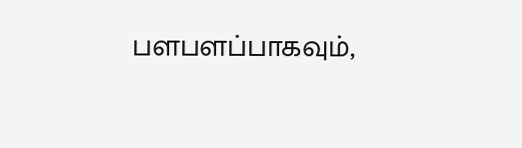பளபளப்பாகவும்,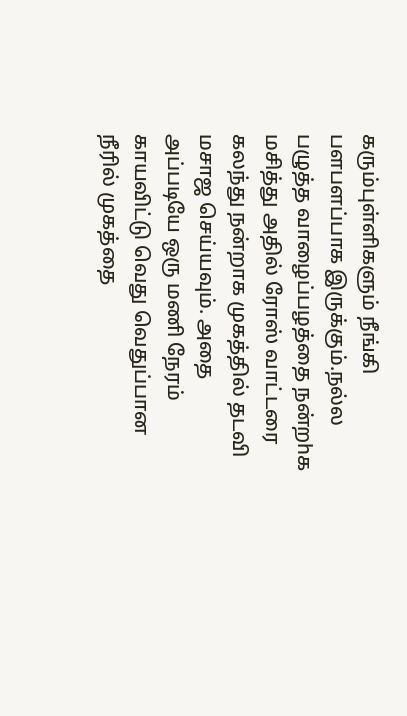கரும்புள்ளிகளும் நீங்கி பளபளப்பாக இருக்கும்.நல்ல பழுத்த வாழைப்பழத்தை நன்றhக மசித்து அதில் ரோஸ் வாட்டரை கலந்து நன்றாக முகத்தில் தடவி மசாஜ செய்யவும். அதை அப்படியே ஒரு மணி நேரம் காயவிட்டு வெது வெதுப்பான நீரில் முகத்தை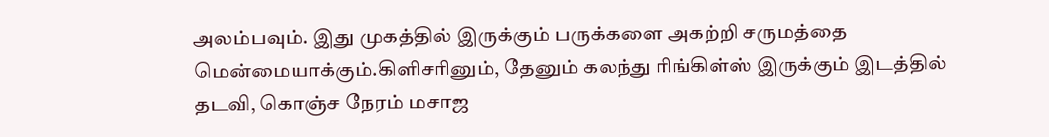அலம்பவும். இது முகத்தில் இருக்கும் பருக்களை அகற்றி சருமத்தை மென்மையாக்கும்.கிளிசரினும், தேனும் கலந்து ரிங்கிள்ஸ் இருக்கும் இடத்தில் தடவி, கொஞ்ச நேரம் மசாஜ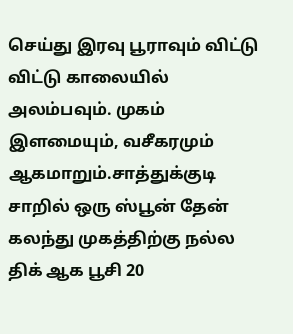செய்து இரவு பூராவும் விட்டு விட்டு காலையில் அலம்பவும். முகம் இளமையும், வசீகரமும் ஆகமாறும்.சாத்துக்குடி சாறில் ஒரு ஸ்பூன் தேன் கலந்து முகத்திற்கு நல்ல திக் ஆக பூசி 20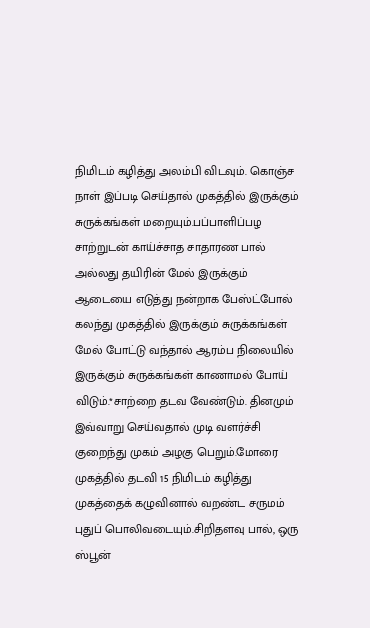நிமிடம் கழித்து அலம்பி விடவும். கொஞ்ச நாள் இப்படி செய்தால் முகத்தில் இருக்கும் சுருக்கங்கள் மறையும்.பப்பாளிப்பழ சாற்றுடன் காய்ச்சாத சாதாரண பால் அல்லது தயிரின் மேல் இருக்கும் ஆடையை எடுத்து நன்றாக பேஸ்ட்போல் கலந்து முகத்தில் இருக்கும் சுருக்கங்கள் மேல் போட்டு வந்தால் ஆரம்ப நிலையில் இருக்கும் சுருக்கங்கள் காணாமல் போய் விடும்.*சாற்றை தடவ வேண்டும். தினமும் இவ்வாறு செய்வதால் முடி வளர்ச்சி குறைந்து முகம் அழகு பெறும்.மோரை முகத்தில் தடவி 15 நிமிடம் கழித்து முகத்தைக் கழுவினால் வறண்ட சருமம் புதுப் பொலிவடையும்.சிறிதளவு பால், ஒரு ஸ்பூன்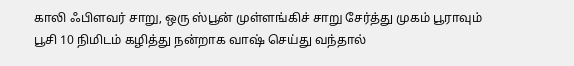காலி ஃபிளவர் சாறு, ஒரு ஸ்பூன் முள்ளங்கிச் சாறு சேர்த்து முகம் பூராவும் பூசி 10 நிமிடம் கழித்து நன்றாக வாஷ் செய்து வந்தால்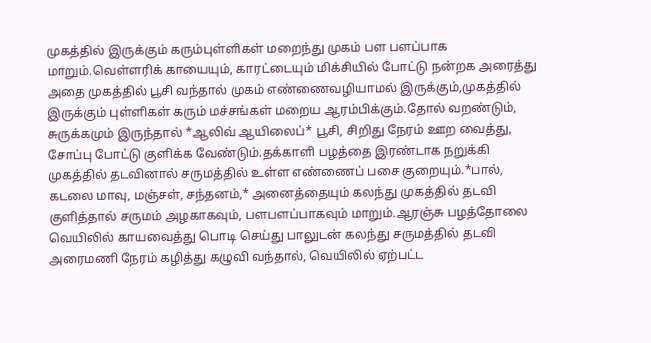முகத்தில் இருக்கும் கரும்புள்ளிகள் மறைந்து முகம் பள பளப்பாக மாறும்.வெள்ளரிக் காயையும், காரட்டையும் மிக்சியில் போட்டு நன்றக அரைத்து அதை முகத்தில் பூசி வந்தால் முகம் எண்ணைவழியாமல் இருக்கும்,முகத்தில் இருக்கும் புள்ளிகள் கரும் மச்சங்கள் மறைய ஆரம்பிக்கும்.தோல் வறண்டும், சுருக்கமும் இருந்தால் *ஆலிவ் ஆயிலைப்* பூசி, சிறிது நேரம் ஊற வைத்து, சோப்பு போட்டு குளிக்க வேண்டும்.தக்காளி பழத்தை இரண்டாக நறுக்கி முகத்தில் தடவினால் சருமத்தில் உள்ள எண்ணைப் பசை குறையும்.*பால், கடலை மாவு, மஞ்சள், சந்தனம்,* அனைத்தையும் கலந்து முகத்தில் தடவி குளித்தால் சருமம் அழகாகவும், பளபளப்பாகவும் மாறும்.ஆரஞ்சு பழத்தோலை வெயிலில் காயவைத்து பொடி செய்து பாலுடன் கலந்து சருமத்தில் தடவி அரைமணி நேரம் கழித்து கழுவி வந்தால், வெயிலில் ஏற்பட்ட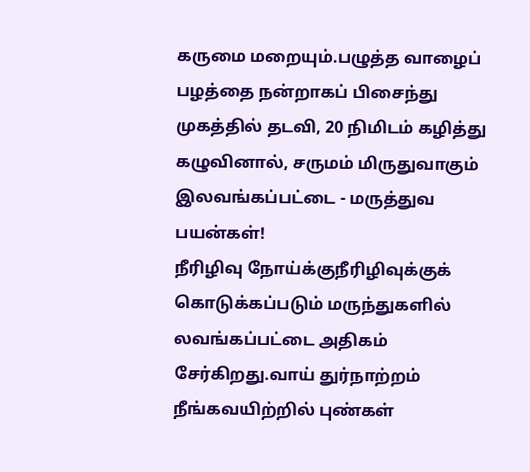கருமை மறையும்.பழுத்த வாழைப் பழத்தை நன்றாகப் பிசைந்து முகத்தில் தடவி, 20 நிமிடம் கழித்து கழுவினால், சருமம் மிருதுவாகும்
இலவங்கப்பட்டை - மருத்துவ பயன்கள்!
நீரிழிவு நோய்க்குநீரிழிவுக்குக் கொடுக்கப்படும் மருந்துகளில் லவங்கப்பட்டை அதிகம் சேர்கிறது.வாய் துர்நாற்றம் நீங்கவயிற்றில் புண்கள்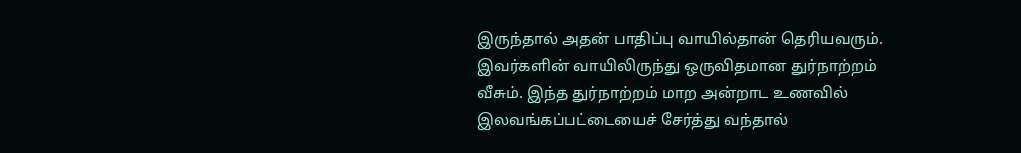இருந்தால் அதன் பாதிப்பு வாயில்தான் தெரியவரும். இவர்களின் வாயிலிருந்து ஒருவிதமான துர்நாற்றம் வீசும். இந்த துர்நாற்றம் மாற அன்றாட உணவில் இலவங்கப்பட்டையைச் சேர்த்து வந்தால்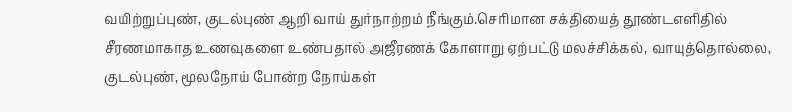வயிற்றுப்புண், குடல்புண் ஆறி வாய் துர்நாற்றம் நீங்கும்.செரிமான சக்தியைத் தூண்டஎளிதில் சீரணமாகாத உணவுகளை உண்பதால் அஜீரணக் கோளாறு ஏற்பட்டு மலச்சிக்கல், வாயுத்தொல்லை, குடல்புண், மூலநோய் போன்ற நோய்கள்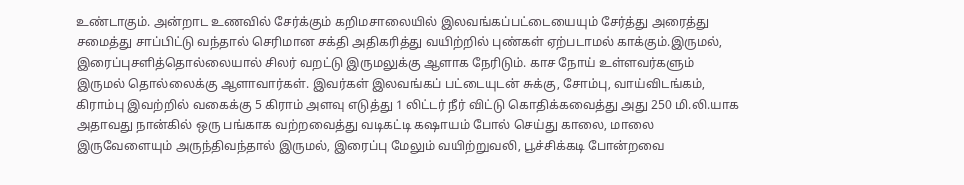உண்டாகும். அன்றாட உணவில் சேர்க்கும் கறிமசாலையில் இலவங்கப்பட்டையையும் சேர்த்து அரைத்து சமைத்து சாப்பிட்டு வந்தால் செரிமான சக்தி அதிகரித்து வயிற்றில் புண்கள் ஏற்படாமல் காக்கும்.இருமல், இரைப்புசளித்தொல்லையால் சிலர் வறட்டு இருமலுக்கு ஆளாக நேரிடும். காச நோய் உள்ளவர்களும் இருமல் தொல்லைக்கு ஆளாவார்கள். இவர்கள் இலவங்கப் பட்டையுடன் சுக்கு, சோம்பு, வாய்விடங்கம், கிராம்பு இவற்றில் வகைக்கு 5 கிராம் அளவு எடுத்து 1 லிட்டர் நீர் விட்டு கொதிக்கவைத்து அது 250 மி.லி.யாக அதாவது நான்கில் ஒரு பங்காக வற்றவைத்து வடிகட்டி கஷாயம் போல் செய்து காலை, மாலை இருவேளையும் அருந்திவந்தால் இருமல், இரைப்பு மேலும் வயிற்றுவலி, பூச்சிக்கடி போன்றவை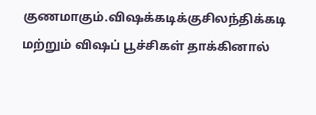குணமாகும்.விஷக்கடிக்குசிலந்திக்கடி மற்றும் விஷப் பூச்சிகள் தாக்கினால்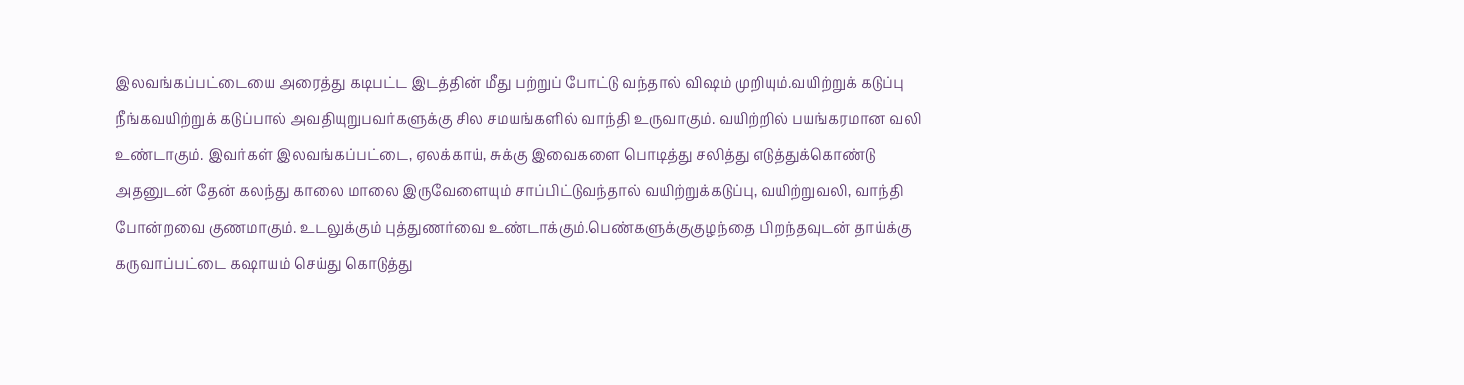இலவங்கப்பட்டையை அரைத்து கடிபட்ட இடத்தின் மீது பற்றுப் போட்டு வந்தால் விஷம் முறியும்.வயிற்றுக் கடுப்பு நீங்கவயிற்றுக் கடுப்பால் அவதியுறுபவர்களுக்கு சில சமயங்களில் வாந்தி உருவாகும். வயிற்றில் பயங்கரமான வலி உண்டாகும். இவர்கள் இலவங்கப்பட்டை, ஏலக்காய், சுக்கு இவைகளை பொடித்து சலித்து எடுத்துக்கொண்டு அதனுடன் தேன் கலந்து காலை மாலை இருவேளையும் சாப்பிட்டுவந்தால் வயிற்றுக்கடுப்பு, வயிற்றுவலி, வாந்தி போன்றவை குணமாகும். உடலுக்கும் புத்துணர்வை உண்டாக்கும்.பெண்களுக்குகுழந்தை பிறந்தவுடன் தாய்க்கு கருவாப்பட்டை கஷாயம் செய்து கொடுத்து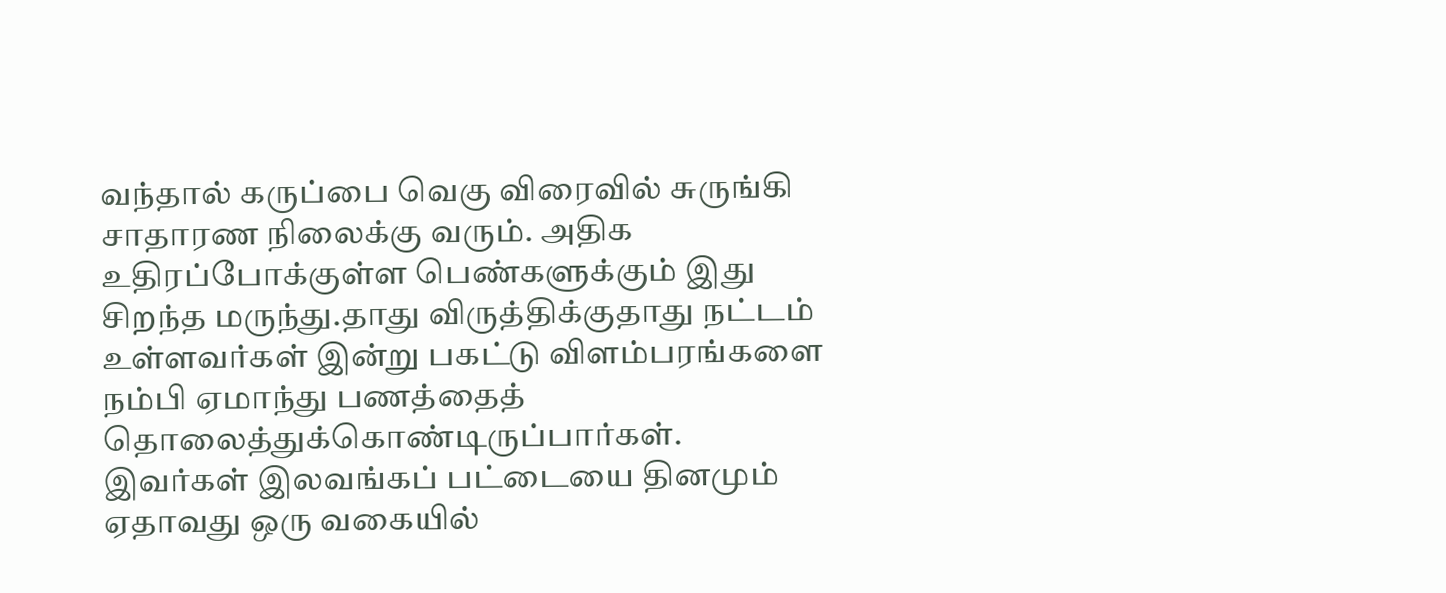வந்தால் கருப்பை வெகு விரைவில் சுருங்கி சாதாரண நிலைக்கு வரும். அதிக உதிரப்போக்குள்ள பெண்களுக்கும் இது சிறந்த மருந்து.தாது விருத்திக்குதாது நட்டம் உள்ளவர்கள் இன்று பகட்டு விளம்பரங்களை நம்பி ஏமாந்து பணத்தைத் தொலைத்துக்கொண்டிருப்பார்கள். இவர்கள் இலவங்கப் பட்டையை தினமும் ஏதாவது ஒரு வகையில்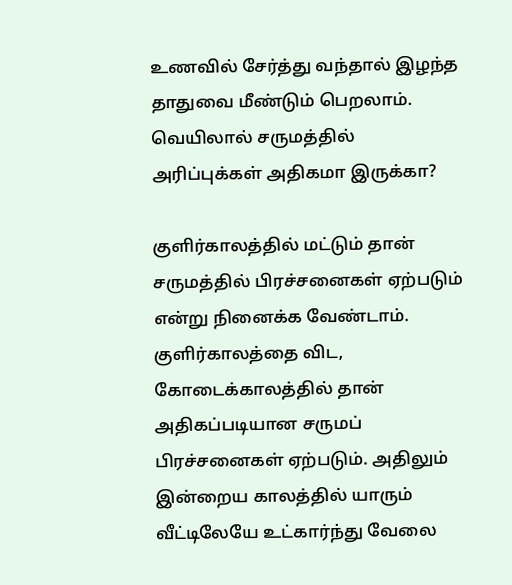உணவில் சேர்த்து வந்தால் இழந்த தாதுவை மீண்டும் பெறலாம்.
வெயிலால் சருமத்தில் அரிப்புக்கள் அதிகமா இருக்கா?

குளிர்காலத்தில் மட்டும் தான் சருமத்தில் பிரச்சனைகள் ஏற்படும் என்று நினைக்க வேண்டாம். குளிர்காலத்தை விட, கோடைக்காலத்தில் தான் அதிகப்படியான சருமப் பிரச்சனைகள் ஏற்படும். அதிலும் இன்றைய காலத்தில் யாரும் வீட்டிலேயே உட்கார்ந்து வேலை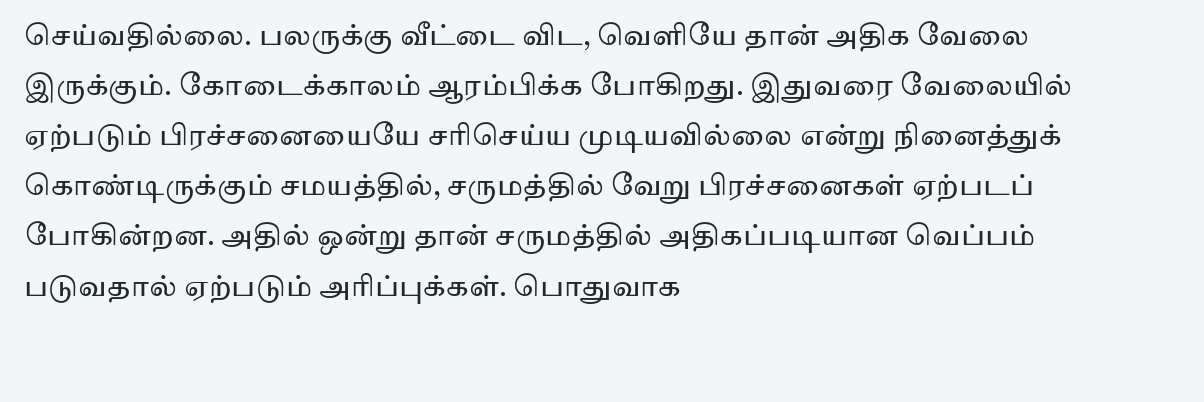செய்வதில்லை. பலருக்கு வீட்டை விட, வெளியே தான் அதிக வேலை இருக்கும். கோடைக்காலம் ஆரம்பிக்க போகிறது. இதுவரை வேலையில் ஏற்படும் பிரச்சனையையே சரிசெய்ய முடியவில்லை என்று நினைத்துக் கொண்டிருக்கும் சமயத்தில், சருமத்தில் வேறு பிரச்சனைகள் ஏற்படப் போகின்றன. அதில் ஒன்று தான் சருமத்தில் அதிகப்படியான வெப்பம் படுவதால் ஏற்படும் அரிப்புக்கள். பொதுவாக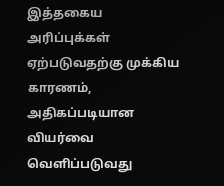இத்தகைய அரிப்புக்கள் ஏற்படுவதற்கு முக்கிய காரணம், அதிகப்படியான வியர்வை வெளிப்படுவது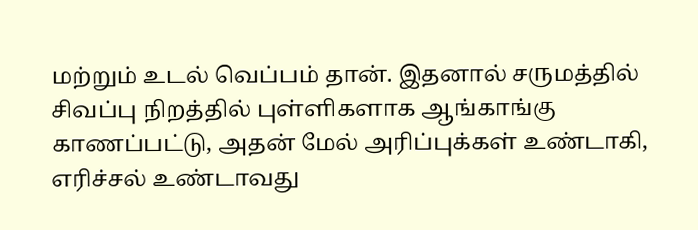மற்றும் உடல் வெப்பம் தான். இதனால் சருமத்தில் சிவப்பு நிறத்தில் புள்ளிகளாக ஆங்காங்கு காணப்பட்டு, அதன் மேல் அரிப்புக்கள் உண்டாகி, எரிச்சல் உண்டாவது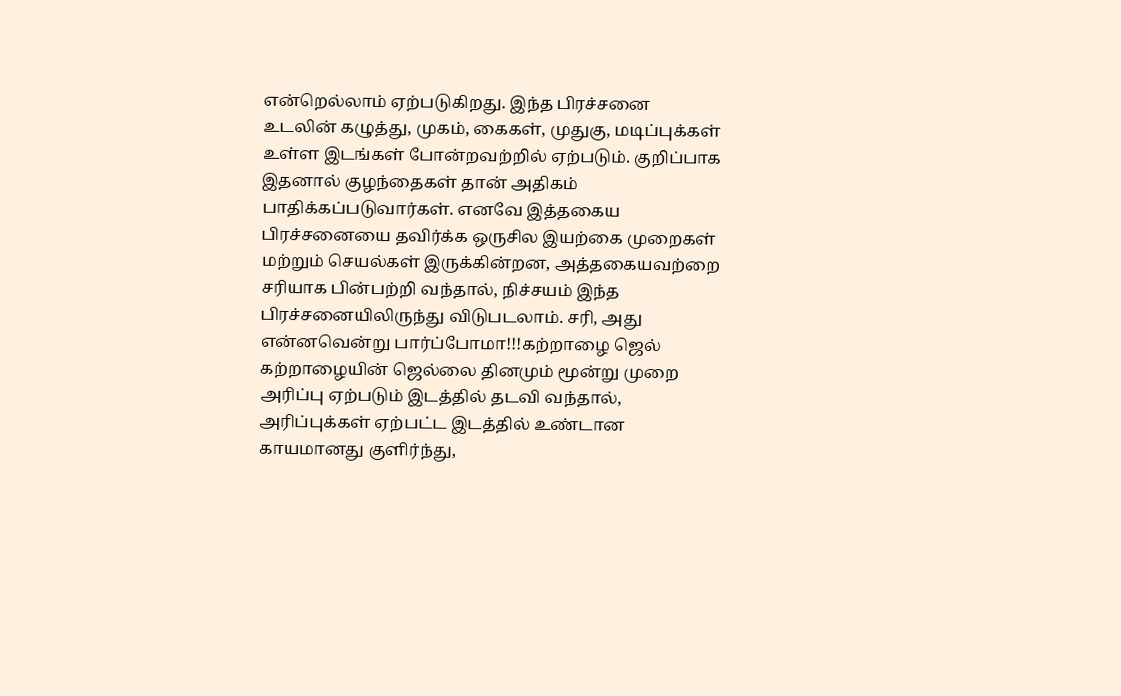என்றெல்லாம் ஏற்படுகிறது. இந்த பிரச்சனை உடலின் கழுத்து, முகம், கைகள், முதுகு, மடிப்புக்கள் உள்ள இடங்கள் போன்றவற்றில் ஏற்படும். குறிப்பாக இதனால் குழந்தைகள் தான் அதிகம் பாதிக்கப்படுவார்கள். எனவே இத்தகைய பிரச்சனையை தவிர்க்க ஒருசில இயற்கை முறைகள் மற்றும் செயல்கள் இருக்கின்றன, அத்தகையவற்றை சரியாக பின்பற்றி வந்தால், நிச்சயம் இந்த பிரச்சனையிலிருந்து விடுபடலாம். சரி, அது என்னவென்று பார்ப்போமா!!!கற்றாழை ஜெல் கற்றாழையின் ஜெல்லை தினமும் மூன்று முறை அரிப்பு ஏற்படும் இடத்தில் தடவி வந்தால், அரிப்புக்கள் ஏற்பட்ட இடத்தில் உண்டான காயமானது குளிர்ந்து,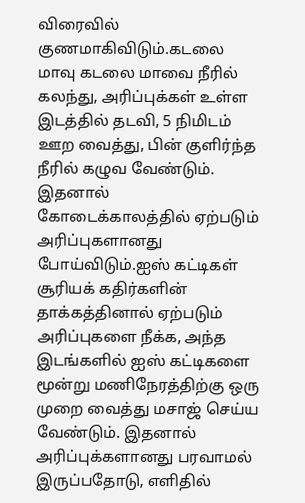விரைவில் குணமாகிவிடும்.கடலை மாவு கடலை மாவை நீரில் கலந்து, அரிப்புக்கள் உள்ள இடத்தில் தடவி, 5 நிமிடம் ஊற வைத்து, பின் குளிர்ந்த நீரில் கழுவ வேண்டும். இதனால் கோடைக்காலத்தில் ஏற்படும் அரிப்புகளானது போய்விடும்.ஐஸ் கட்டிகள் சூரியக் கதிர்களின் தாக்கத்தினால் ஏற்படும் அரிப்புகளை நீக்க, அந்த இடங்களில் ஐஸ் கட்டிகளை மூன்று மணிநேரத்திற்கு ஒரு முறை வைத்து மசாஜ் செய்ய வேண்டும். இதனால் அரிப்புக்களானது பரவாமல் இருப்பதோடு, எளிதில்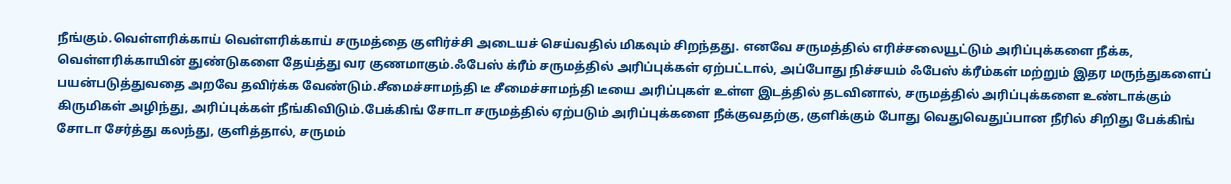நீங்கும்.வெள்ளரிக்காய் வெள்ளரிக்காய் சருமத்தை குளிர்ச்சி அடையச் செய்வதில் மிகவும் சிறந்தது. எனவே சருமத்தில் எரிச்சலையூட்டும் அரிப்புக்களை நீக்க, வெள்ளரிக்காயின் துண்டுகளை தேய்த்து வர குணமாகும்.ஃபேஸ் க்ரீம் சருமத்தில் அரிப்புக்கள் ஏற்பட்டால், அப்போது நிச்சயம் ஃபேஸ் க்ரீம்கள் மற்றும் இதர மருந்துகளைப் பயன்படுத்துவதை அறவே தவிர்க்க வேண்டும்.சீமைச்சாமந்தி டீ சீமைச்சாமந்தி டீயை அரிப்புகள் உள்ள இடத்தில் தடவினால், சருமத்தில் அரிப்புக்களை உண்டாக்கும் கிருமிகள் அழிந்து, அரிப்புக்கள் நீங்கிவிடும்.பேக்கிங் சோடா சருமத்தில் ஏற்படும் அரிப்புக்களை நீக்குவதற்கு, குளிக்கும் போது வெதுவெதுப்பான நீரில் சிறிது பேக்கிங் சோடா சேர்த்து கலந்து, குளித்தால், சருமம்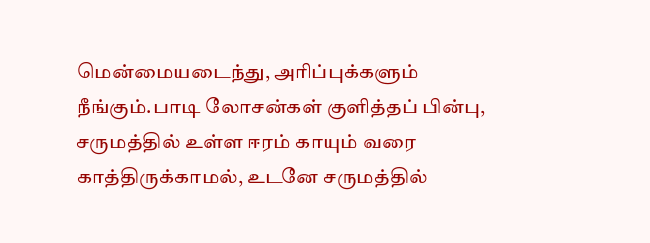மென்மையடைந்து, அரிப்புக்களும் நீங்கும்.பாடி லோசன்கள் குளித்தப் பின்பு, சருமத்தில் உள்ள ஈரம் காயும் வரை காத்திருக்காமல், உடனே சருமத்தில்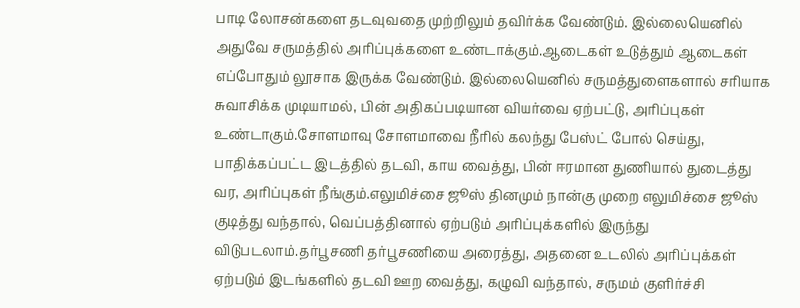பாடி லோசன்களை தடவுவதை முற்றிலும் தவிர்க்க வேண்டும். இல்லையெனில் அதுவே சருமத்தில் அரிப்புக்களை உண்டாக்கும்.ஆடைகள் உடுத்தும் ஆடைகள் எப்போதும் லூசாக இருக்க வேண்டும். இல்லையெனில் சருமத்துளைகளால் சரியாக சுவாசிக்க முடியாமல், பின் அதிகப்படியான வியர்வை ஏற்பட்டு, அரிப்புகள் உண்டாகும்.சோளமாவு சோளமாவை நீரில் கலந்து பேஸ்ட் போல் செய்து, பாதிக்கப்பட்ட இடத்தில் தடவி, காய வைத்து, பின் ஈரமான துணியால் துடைத்து வர, அரிப்புகள் நீங்கும்.எலுமிச்சை ஜூஸ் தினமும் நான்கு முறை எலுமிச்சை ஜூஸ் குடித்து வந்தால், வெப்பத்தினால் ஏற்படும் அரிப்புக்களில் இருந்து விடுபடலாம்.தர்பூசணி தர்பூசணியை அரைத்து, அதனை உடலில் அரிப்புக்கள் ஏற்படும் இடங்களில் தடவி ஊற வைத்து, கழுவி வந்தால், சருமம் குளிர்ச்சி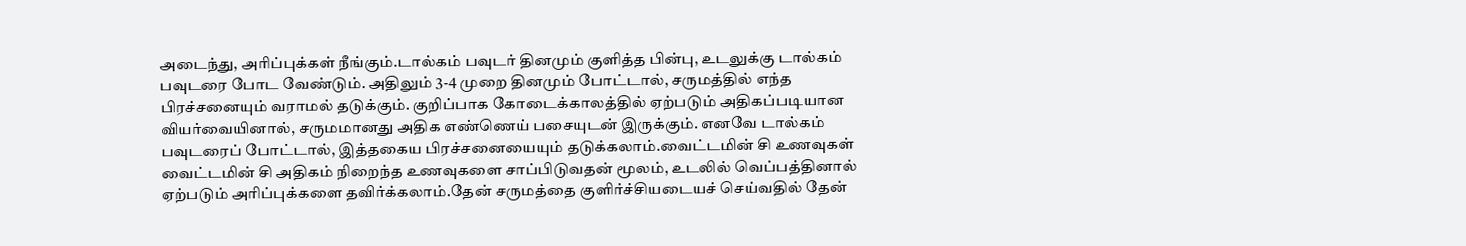அடைந்து, அரிப்புக்கள் நீங்கும்.டால்கம் பவுடர் தினமும் குளித்த பின்பு, உடலுக்கு டால்கம் பவுடரை போட வேண்டும். அதிலும் 3-4 முறை தினமும் போட்டால், சருமத்தில் எந்த பிரச்சனையும் வராமல் தடுக்கும். குறிப்பாக கோடைக்காலத்தில் ஏற்படும் அதிகப்படியான வியர்வையினால், சருமமானது அதிக எண்ணெய் பசையுடன் இருக்கும். எனவே டால்கம் பவுடரைப் போட்டால், இத்தகைய பிரச்சனையையும் தடுக்கலாம்.வைட்டமின் சி உணவுகள் வைட்டமின் சி அதிகம் நிறைந்த உணவுகளை சாப்பிடுவதன் மூலம், உடலில் வெப்பத்தினால் ஏற்படும் அரிப்புக்களை தவிர்க்கலாம்.தேன் சருமத்தை குளிர்ச்சியடையச் செய்வதில் தேன்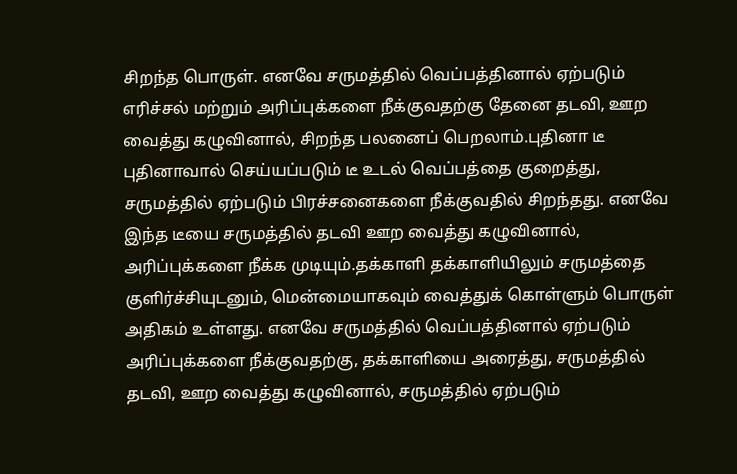சிறந்த பொருள். எனவே சருமத்தில் வெப்பத்தினால் ஏற்படும் எரிச்சல் மற்றும் அரிப்புக்களை நீக்குவதற்கு தேனை தடவி, ஊற வைத்து கழுவினால், சிறந்த பலனைப் பெறலாம்.புதினா டீ புதினாவால் செய்யப்படும் டீ உடல் வெப்பத்தை குறைத்து, சருமத்தில் ஏற்படும் பிரச்சனைகளை நீக்குவதில் சிறந்தது. எனவே இந்த டீயை சருமத்தில் தடவி ஊற வைத்து கழுவினால், அரிப்புக்களை நீக்க முடியும்.தக்காளி தக்காளியிலும் சருமத்தை குளிர்ச்சியுடனும், மென்மையாகவும் வைத்துக் கொள்ளும் பொருள் அதிகம் உள்ளது. எனவே சருமத்தில் வெப்பத்தினால் ஏற்படும் அரிப்புக்களை நீக்குவதற்கு, தக்காளியை அரைத்து, சருமத்தில் தடவி, ஊற வைத்து கழுவினால், சருமத்தில் ஏற்படும்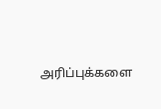அரிப்புக்களை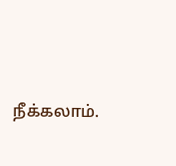நீக்கலாம்.